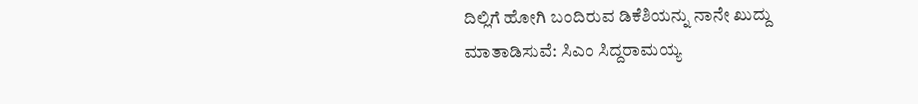ದಿಲ್ಲಿಗೆ ಹೋಗಿ ಬಂದಿರುವ ಡಿಕೆಶಿಯನ್ನು ನಾನೇ ಖುದ್ದು ಮಾತಾಡಿಸುವೆ: ಸಿಎಂ ಸಿದ್ದರಾಮಯ್ಯ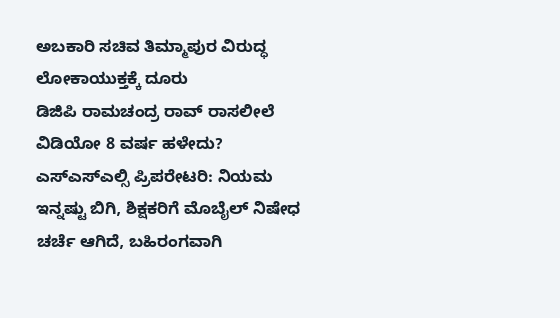ಅಬಕಾರಿ ಸಚಿವ ತಿಮ್ಮಾಪುರ ವಿರುದ್ಧ ಲೋಕಾಯುಕ್ತಕ್ಕೆ ದೂರು
ಡಿಜಿಪಿ ರಾಮಚಂದ್ರ ರಾವ್ ರಾಸಲೀಲೆ ವಿಡಿಯೋ 8 ವರ್ಷ ಹಳೇದು?
ಎಸ್ಎಸ್ಎಲ್ಸಿ ಪ್ರಿಪರೇಟರಿ: ನಿಯಮ ಇನ್ನಷ್ಟು ಬಿಗಿ, ಶಿಕ್ಷಕರಿಗೆ ಮೊಬೈಲ್ ನಿಷೇಧ
ಚರ್ಚೆ ಆಗಿದೆ, ಬಹಿರಂಗವಾಗಿ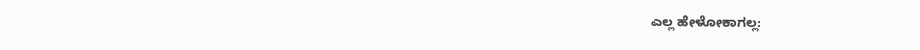ಎಲ್ಲ ಹೇಳೋಕಾಗಲ್ಲ: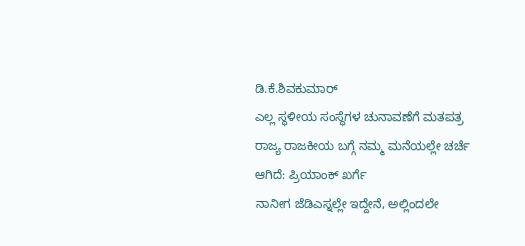ಡಿ.ಕೆ.ಶಿವಕುಮಾರ್
ಎಲ್ಲ ಸ್ಥಳೀಯ ಸಂಸ್ಥೆಗಳ ಚುನಾವಣೆಗೆ ಮತಪತ್ರ
ರಾಜ್ಯ ರಾಜಕೀಯ ಬಗ್ಗೆ ನಮ್ಮ ಮನೆಯಲ್ಲೇ ಚರ್ಚೆ ಆಗಿದೆ: ಪ್ರಿಯಾಂಕ್ ಖರ್ಗೆ
ನಾನೀಗ ಜೆಡಿಎಸ್ನಲ್ಲೇ ಇದ್ದೇನೆ, ಅಲ್ಲಿಂದಲೇ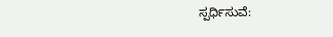ಸ್ಪರ್ಧಿಸುವೆ: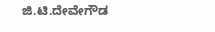ಜಿ.ಟಿ.ದೇವೇಗೌಡ